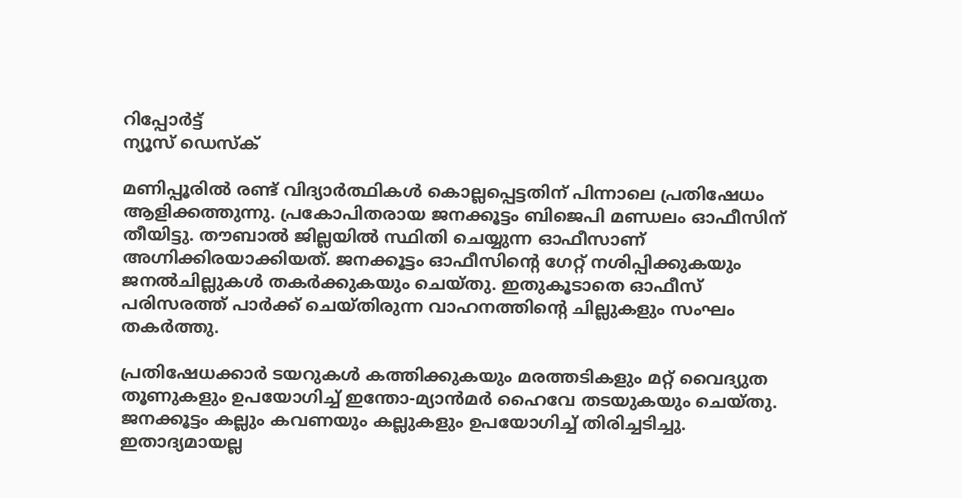റിപ്പോര്‍ട്ട്
ന്യൂസ് ഡെസ്ക്

മണിപ്പൂരില്‍ രണ്ട് വിദ്യാര്‍ത്ഥികള്‍ കൊല്ലപ്പെട്ടതിന് പിന്നാലെ പ്രതിഷേധം ആളിക്കത്തുന്നു. പ്രകോപിതരായ ജനക്കൂട്ടം ബിജെപി മണ്ഡലം ഓഫീസിന് തീയിട്ടു. തൗബാല്‍ ജില്ലയില്‍ സ്ഥിതി ചെയ്യുന്ന ഓഫീസാണ് അഗ്നിക്കിരയാക്കിയത്. ജനക്കൂട്ടം ഓഫീസിന്റെ ഗേറ്റ് നശിപ്പിക്കുകയും ജനല്‍ചില്ലുകള്‍ തകര്‍ക്കുകയും ചെയ്തു. ഇതുകൂടാതെ ഓഫീസ് പരിസരത്ത് പാര്‍ക്ക് ചെയ്തിരുന്ന വാഹനത്തിന്റെ ചില്ലുകളും സംഘം തകര്‍ത്തു.

പ്രതിഷേധക്കാര്‍ ടയറുകള്‍ കത്തിക്കുകയും മരത്തടികളും മറ്റ് വൈദ്യുത തൂണുകളും ഉപയോഗിച്ച് ഇന്തോ-മ്യാന്‍മര്‍ ഹൈവേ തടയുകയും ചെയ്തു. ജനക്കൂട്ടം കല്ലും കവണയും കല്ലുകളും ഉപയോഗിച്ച് തിരിച്ചടിച്ചു. ഇതാദ്യമായല്ല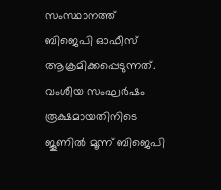സംസ്ഥാനത്ത് ബിജെപി ഓഫീസ് ആക്രമിക്കപ്പെടുന്നത്. വംശീയ സംഘര്‍ഷം രൂക്ഷമായതിനിടെ ജൂണില്‍ മൂന്ന് ബിജെപി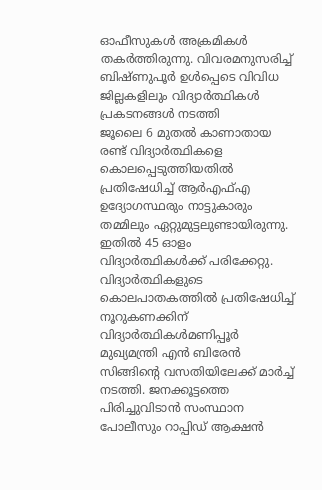ഓഫീസുകള്‍ അക്രമികള്‍ തകര്‍ത്തിരുന്നു. വിവരമനുസരിച്ച് ബിഷ്ണുപൂര്‍ ഉള്‍പ്പെടെ വിവിധ ജില്ലകളിലും വിദ്യാര്‍ത്ഥികള്‍ പ്രകടനങ്ങള്‍ നടത്തി
ജൂലൈ 6 മുതല്‍ കാണാതായ രണ്ട് വിദ്യാര്‍ത്ഥികളെ കൊലപ്പെടുത്തിയതില്‍ പ്രതിഷേധിച്ച് ആര്‍എഫ്എ ഉദ്യോഗസ്ഥരും നാട്ടുകാരും തമ്മിലും ഏറ്റുമുട്ടലുണ്ടായിരുന്നു. ഇതില്‍ 45 ഓളം വിദ്യാര്‍ത്ഥികള്‍ക്ക് പരിക്കേറ്റു. വിദ്യാര്‍ത്ഥികളുടെ കൊലപാതകത്തില്‍ പ്രതിഷേധിച്ച് നൂറുകണക്കിന് വിദ്യാര്‍ത്ഥികള്‍മണിപ്പൂര്‍ മുഖ്യമന്ത്രി എന്‍ ബിരേന്‍ സിങ്ങിന്റെ വസതിയിലേക്ക് മാര്‍ച്ച് നടത്തി. ജനക്കൂട്ടത്തെ പിരിച്ചുവിടാന്‍ സംസ്ഥാന പോലീസും റാപ്പിഡ് ആക്ഷന്‍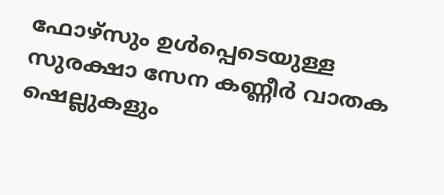ഫോഴ്സും ഉള്‍പ്പെടെയുള്ള സുരക്ഷാ സേന കണ്ണീര്‍ വാതക ഷെല്ലുകളും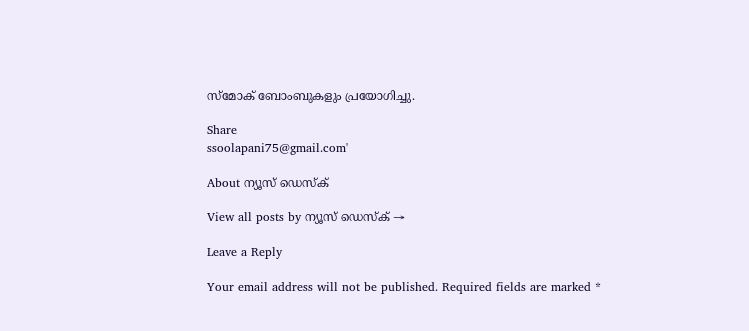സ്‌മോക് ബോംബുകളും പ്രയോഗിച്ചു.

Share
ssoolapani75@gmail.com'

About ന്യൂസ് ഡെസ്ക്

View all posts by ന്യൂസ് ഡെസ്ക് →

Leave a Reply

Your email address will not be published. Required fields are marked *